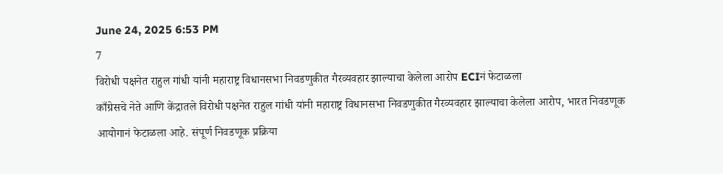June 24, 2025 6:53 PM
7
विरोधी पक्षनेत राहुल गांधी यांनी महाराष्ट्र विधानसभा निवडणुकीत गैरव्यवहार झाल्याचा केलेला आरोप ECIनं फेटाळला
काँग्रेसचे नेते आणि केंद्रातले विरोधी पक्षनेत राहुल गांधी यांनी महाराष्ट्र विधानसभा निवडणुकीत गैरव्यवहार झाल्याचा केलेला आरोप, भारत निवडणूक आयोगानं फेटाळला आहे. संपूर्ण निवडणूक प्रक्रिया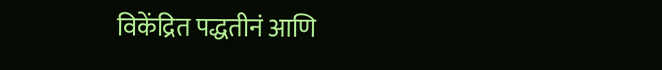विकेंद्रित पद्धतीनं आणि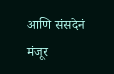आणि संसदेनं मंजूर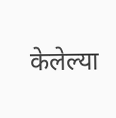केलेल्या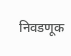निवडणूक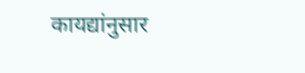कायद्यांनुसार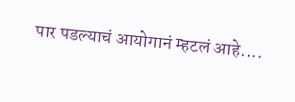पार पडल्याचं आयोगानं म्हटलं आहे....